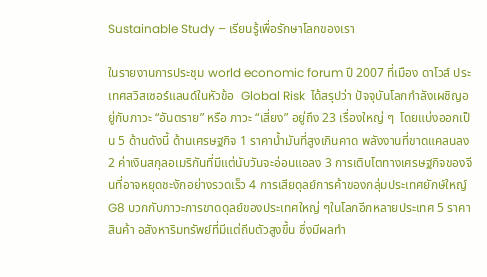Sustainable Study – เรียนรู้เพื่อรักษาโลกของเรา

ในรายงานการประชุม world economic forum ปี 2007 ที่เมือง ดาโวส์ ประเทศสวิสเซอร์แลนด์ในหัวข้อ  Global Risk  ได้สรุปว่า ปัจจุบันโลกกำลังเผชิญอยู่กับภาวะ “อันตราย” หรือ ภาวะ “เสี่ยง” อยู่ถึง 23 เรื่องใหญ่ ๆ  โดยแบ่งออกเป็น 5 ด้านดังนี้ ด้านเศรษฐกิจ 1 ราคาน้ำมันที่สูงเกินคาด พลังงานที่ขาดแคลนลง 2 ค่าเงินสกุลอเมริกันที่มีแต่นับวันจะอ่อนแอลง 3 การเติบโตทางเศรษฐกิจของจีนที่อาจหยุดชะงักอย่างรวดเร็ว 4 การเสียดุลย์การค้าของกลุ่มประเทศยักษ์ใหญ์ G8 บวกกับภาวะการขาดดุลย์ของประเทศใหญ่ ๆในโลกอีกหลายประเทศ 5 ราคาสินค้า อสังหาริมทรัพย์ที่มีแต่ถีบตัวสูงขึ้น ซึ่งมีผลทำ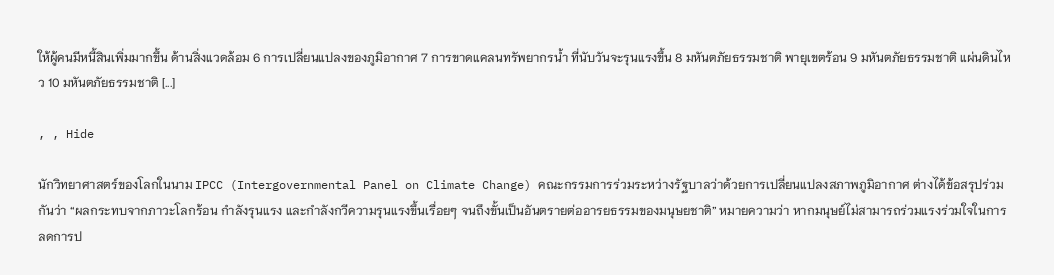ให้ผู้คนมีหนี้สินเพิ่มมากขึ้น ด้านสิ่งแวดล้อม 6 การเปลี่ยนแปลงของภูมิอากาศ 7 การขาดแคลนทรัพยากรน้ำ ที่นับวันจะรุนแรงขึ้น 8 มหันตภัยธรรมชาติ พายุเขตร้อน 9 มหันตภัยธรรมชาติ แผ่นดินไหว 10 มหันตภัยธรรมชาติ [...]

, , Hide

นักวิทยาศาสตร์ของโลกในนาม IPCC (Intergovernmental Panel on Climate Change) คณะกรรมการร่วมระหว่างรัฐบาลว่าด้วยการเปลี่ยนแปลงสภาพภูมิอากาศ ต่างได้ข้อสรุปร่วมกันว่า “ผลกระทบจากภาวะโลกร้อน กำลังรุนแรง และกำลังกวีความรุนแรงขึ้นเรื่อยๆ จนถึงขั้นเป็นอันตรายต่ออารยธรรมของมนุษยชาติ” หมายความว่า หากมนุษย์ไม่สามารถร่วมแรงร่วมใจในการลดการป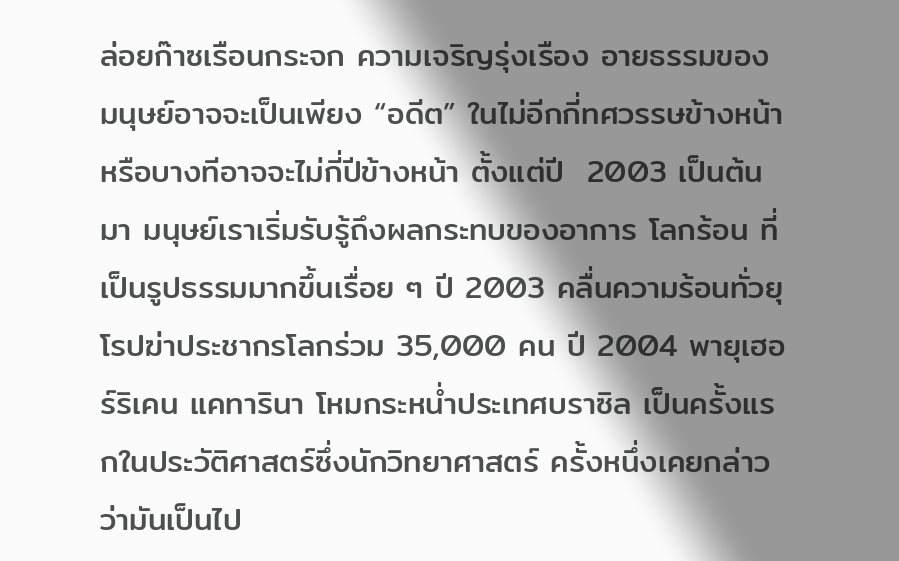ล่อยก๊าซเรือนกระจก ความเจริญรุ่งเรือง อายธรรมของมนุษย์อาจจะเป็นเพียง “อดีต” ในไม่อีกกี่ทศวรรษข้างหน้า หรือบางทีอาจจะไม่กี่ปีข้างหน้า ตั้งแต่ปี  2003 เป็นต้นมา มนุษย์เราเริ่มรับรู้ถึงผลกระทบของอาการ โลกร้อน ที่เป็นรูปธรรมมากขึ้นเรื่อย ๆ ปี 2003 คลื่นความร้อนทั่วยุโรปฆ่าประชากรโลกร่วม 35,000 คน ปี 2004 พายุเฮอร์ริเคน แคทารินา โหมกระหน่ำประเทศบราซิล เป็นครั้งแรกในประวัติศาสตร์ซึ่งนักวิทยาศาสตร์ ครั้งหนึ่งเคยกล่าวว่ามันเป็นไป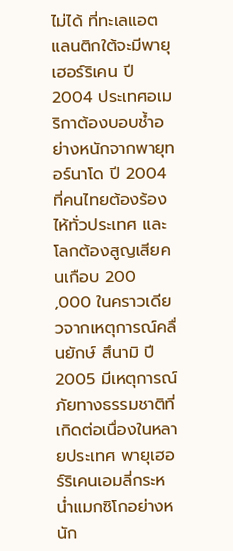ไม่ได้ ที่ทะเลแอตแลนติกใต้จะมีพายุเฮอร์ริเคน ปี 2004 ประเทศอเมริกาต้องบอบช้ำอย่างหนักจากพายุทอร์นาโด ปี 2004 ที่คนไทยต้องร้องไห้ทั่วประเทศ และโลกต้องสูญเสียคนเกือบ 200 ,000 ในคราวเดียวจากเหตุการณ์คลื่นยักษ์ สึนามิ ปี 2005 มีเหตุการณ์ภัยทางธรรมชาติที่เกิดต่อเนื่องในหลายประเทศ พายุเฮอร์ริเคนเอมลี่กระหน่ำแมกซิโกอย่างหนัก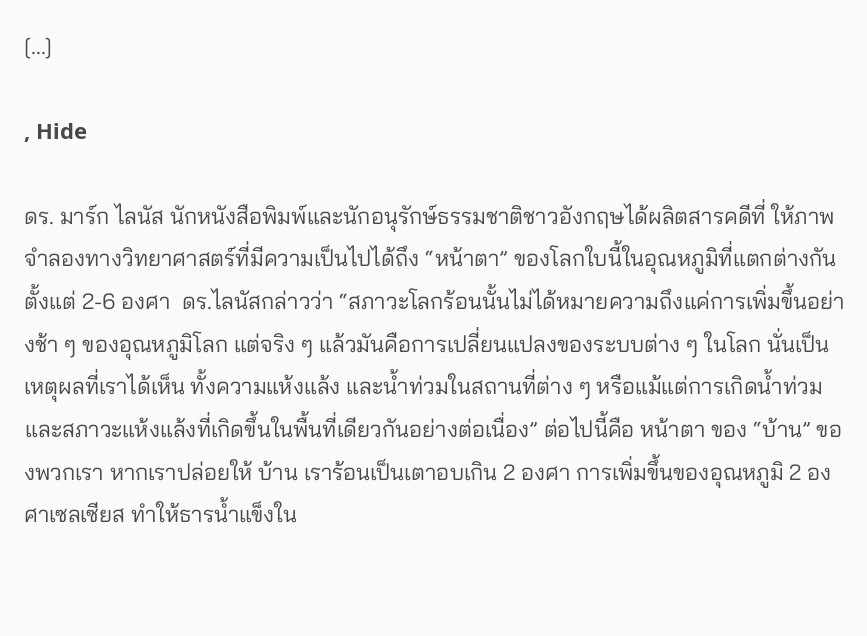[...]

, Hide

ดร. มาร์ก ไลนัส นักหนังสือพิมพ์และนักอนุรักษ์ธรรมชาติชาวอังกฤษได้ผลิตสารคดีที่ ให้ภาพจำลองทางวิทยาศาสตร์ที่มีความเป็นไปได้ถึง “หน้าตา” ของโลกใบนี้ในอุณหภูมิที่แตกต่างกันตั้งแต่ 2-6 องศา  ดร.ไลนัสกล่าวว่า “สภาวะโลกร้อนนั้นไม่ได้หมายความถึงแค่การเพิ่มขึ้นอย่างช้า ๆ ของอุณหภูมิโลก แต่จริง ๆ แล้วมันคือการเปลี่ยนแปลงของระบบต่าง ๆ ในโลก นั่นเป็นเหตุผลที่เราได้เห็น ทั้งความแห้งแล้ง และน้ำท่วมในสถานที่ต่าง ๆ หรือแม้แต่การเกิดน้ำท่วมและสภาวะแห้งแล้งที่เกิดขึ้นในพื้นที่เดียวกันอย่างต่อเนื่อง” ต่อไปนี้คือ หน้าตา ของ “บ้าน” ของพวกเรา หากเราปล่อยให้ บ้าน เราร้อนเป็นเตาอบเกิน 2 องศา การเพิ่มขึ้นของอุณหภูมิ 2 องศาเซลเซียส ทำให้ธารน้ำแข็งใน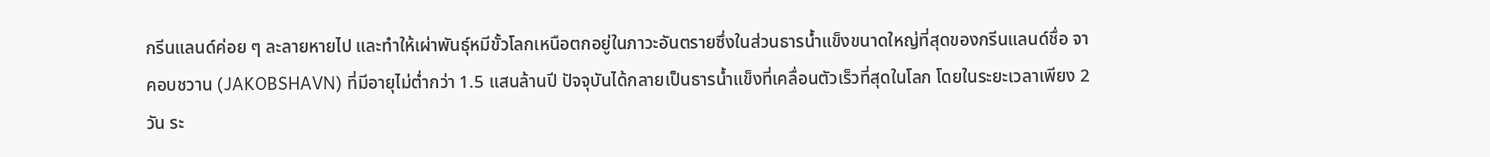กรีนแลนด์ค่อย ๆ ละลายหายไป และทำให้เผ่าพันธุ์หมีขั้วโลกเหนือตกอยู่ในภาวะอันตรายซึ่งในส่วนธารน้ำแข็งขนาดใหญ่ที่สุดของกรีนแลนด์ชื่อ จาคอบชวาน (JAKOBSHAVN) ที่มีอายุไม่ต่ำกว่า 1.5 แสนล้านปี ปัจจุบันได้กลายเป็นธารน้ำแข็งที่เคลื่อนตัวเร็วที่สุดในโลก โดยในระยะเวลาเพียง 2 วัน ระ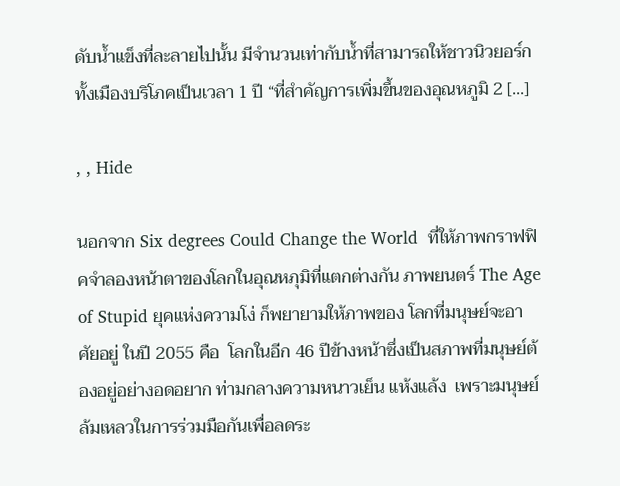ดับน้ำแข็งที่ละลายไปนั้น มีจำนวนเท่ากับน้ำที่สามารถให้ชาวนิวยอร์กทั้งเมืองบริโภคเป็นเวลา 1 ปี “ที่สำคัญการเพิ่มขึ้นของอุณหภูมิ 2 [...]

, , Hide

นอกจาก Six degrees Could Change the World  ที่ให้ภาพกราฟฟิคจำลองหน้าตาของโลกในอุณหภุมิที่แตกต่างกัน ภาพยนตร์ The Age of Stupid ยุคแห่งความโง่ ก็พยายามให้ภาพของ โลกที่มนุษย์จะอาศัยอยู่ ในปี 2055 คือ  โลกในอีก 46 ปีข้างหน้าซึ่งเป็นสภาพที่มนุษย์ต้องอยู่อย่างอดอยาก ท่ามกลางความหนาวเย็น แห้งแล้ง  เพราะมนุษย์ล้มเหลวในการร่วมมือกันเพื่อลดระ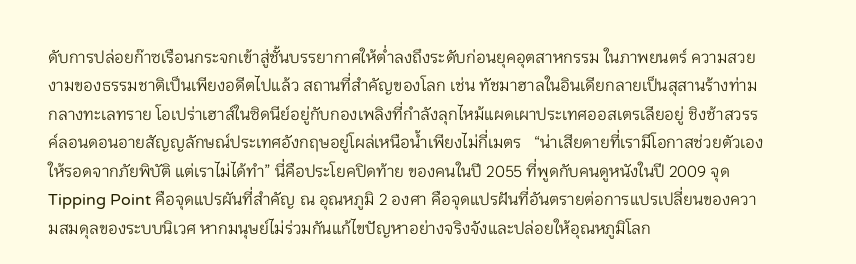ดับการปล่อยก๊าซเรือนกระจกเข้าสู่ชั้นบรรยากาศให้ต่ำลงถึงระดับก่อนยุคอุตสาหกรรม ในภาพยนตร์ ความสวยงามของธรรมชาติเป็นเพียงอดีตไปแล้ว สถานที่สำคัญของโลก เช่น ทัชมาฮาลในอินเดียกลายเป็นสุสานร้างท่ามกลางทะเลทราย โอเปร่าเฮาส์ในซิดนีย์อยู่กับกองเพลิงที่กำลังลุกไหม้แผดเผาประเทศออสเตรเลียอยู่ ชิงช้าสวรรค์ลอนดอนอายสัญญลักษณ์ประเทศอังกฤษอยู่โผล่เหนือน้ำเพียงไม่กี่เมตร   “น่าเสียดายที่เรามีโอกาสช่วยตัวเอง ให้รอดจากภัยพิบัติ แต่เราไม่ได้ทำ” นี่คือประโยคปิดท้าย ของคนในปี 2055 ที่พูดกับคนดูหนังในปี 2009 จุด Tipping Point คือจุดแปรผันที่สำคัญ ณ อุณหภูมิ 2 องศา คือจุดแปรฝันที่อันตรายต่อการแปรเปลี่ยนของความสมดุลของระบบนิเวศ หากมนุษย์ไม่ร่วมกันแก้ไขปัญหาอย่างจริงจังและปล่อยให้อุณหภูมิโลก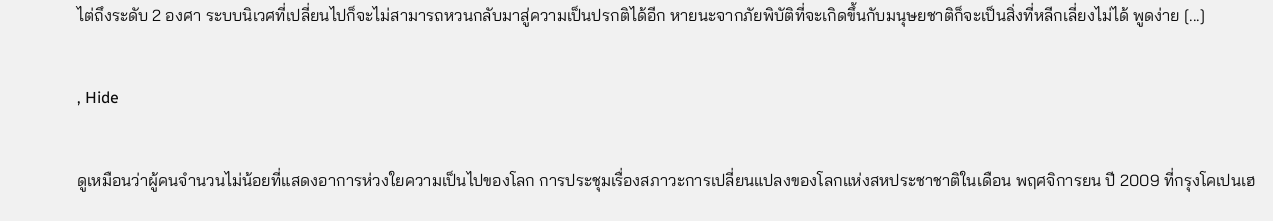ไต่ถึงระดับ 2 องศา ระบบนิเวศที่เปลี่ยนไปก็จะไม่สามารถหวนกลับมาสู่ความเป็นปรกติได้อีก หายนะจากภัยพิบัติที่จะเกิดขึ้นกับมนุษยชาติก็จะเป็นสิ่งที่หลีกเลี่ยงไม่ได้ พูดง่าย [...]

, Hide

ดูเหมือนว่าผู้คนจำนวนไม่น้อยที่แสดงอาการห่วงใยความเป็นไปของโลก การประชุมเรื่องสภาวะการเปลี่ยนแปลงของโลกแห่งสหประชาชาติในเดือน พฤศจิการยน ปี 2009 ที่กรุงโคเปนเฮ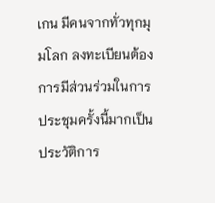เกน มีคนจากทั่วทุกมุมโลก ลงทะเบียนต้องการมีส่วนร่วมในการประชุมครั้งนี้มากเป็นประวัติการ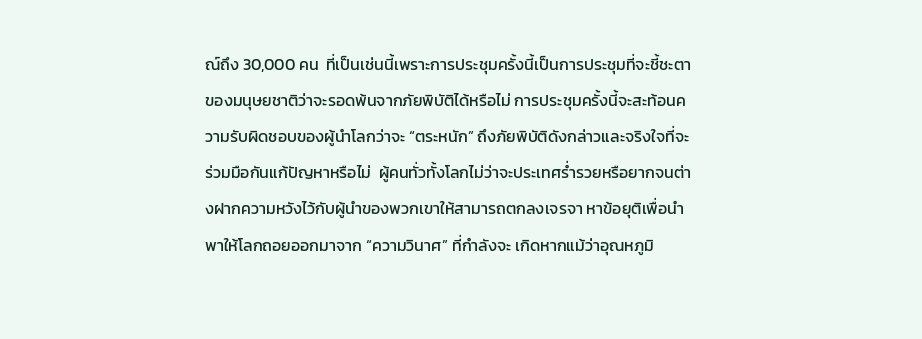ณ์ถึง 30,000 คน  ที่เป็นเช่นนี้เพราะการประชุมครั้งนี้เป็นการประชุมที่จะชี้ชะตาของมนุษยชาติว่าจะรอดพ้นจากภัยพิบัติได้หรือไม่ การประชุมครั้งนี้จะสะท้อนความรับผิดชอบของผู้นำโลกว่าจะ “ตระหนัก” ถึงภัยพิบัติดังกล่าวและจริงใจที่จะร่วมมือกันแก้ปัญหาหรือไม่  ผู้คนทั่วทั้งโลกไม่ว่าจะประเทศร่ำรวยหรือยากจนต่างฝากความหวังไว้กับผู้นำของพวกเขาให้สามารถตกลงเจรจา หาข้อยุติเพื่อนำพาให้โลกถอยออกมาจาก “ความวินาศ” ที่กำลังจะ เกิดหากแม้ว่าอุณหภูมิ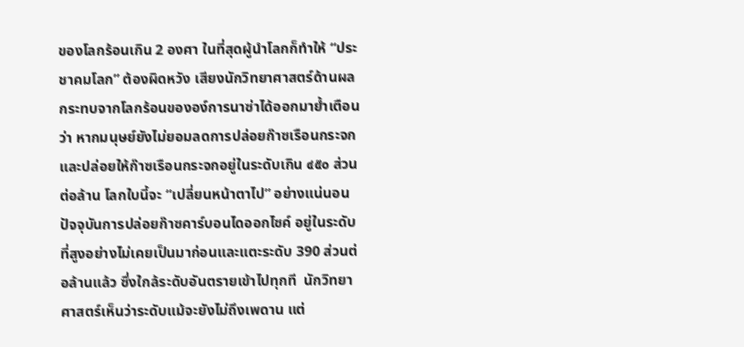ของโลกร้อนเกิน 2 องศา ในที่สุดผู้นำโลกก็ทำให้ “ประชาคมโลก” ต้องผิดหวัง เสียงนักวิทยาศาสตร์ด้านผลกระทบจากโลกร้อนขององ์การนาซ่าได้ออกมาย้ำเตือนว่า หากมนุษย์ยังไม่ยอมลดการปล่อยก๊าซเรือนกระจก และปล่อยให้ก๊าซเรือนกระจกอยู่ในระดับเกิน ๔๕๐ ส่วนต่อล้าน โลกใบนี้จะ “เปลี่ยนหน้าตาไป” อย่างแน่นอน                 ปัจจุบันการปล่อยก๊าซคาร์บอนไดออกไซค์ อยู่ในระดับที่สูงอย่างไม่เคยเป็นมาก่อนและแตะระดับ 390 ส่วนต่อล้านแล้ว ซึ่งใกล้ระดับอันตรายเข้าไปทุกที  นักวิทยาศาสตร์เห็นว่าระดับแม้จะยังไม่ถึงเพดาน แต่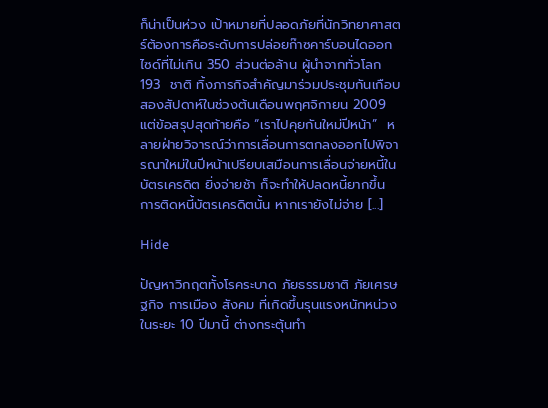ก็น่าเป็นห่วง เป้าหมายที่ปลอดภัยที่นักวิทยาศาสตร์ต้องการคือระดับการปล่อยก๊าซคาร์บอนไดออกไซด์ที่ไม่เกิน 350 ส่วนต่อล้าน ผู้นำจากทั่วโลก 193  ชาติ ทิ้งภารกิจสำคัญมาร่วมประชุมกันเกือบสองสัปดาห์ในช่วงต้นเดือนพฤศจิกายน 2009  แต่ข้อสรุปสุดท้ายคือ “เราไปคุยกันใหม่ปีหน้า”  หลายฝ่ายวิจารณ์ว่าการเลื่อนการตกลงออกไปพิจารณาใหม่ในปีหน้าเปรียบเสมือนการเลื่อนจ่ายหนี้ในบัตรเครดิต ยิ่งจ่ายช้า ก็จะทำให้ปลดหนี้ยากขึ้น การติดหนี้บัตรเครดิตนั้น หากเรายังไม่จ่าย [...]

Hide

ปัญหาวิกฤตทั้งโรคระบาด ภัยธรรมชาติ ภัยเศรษฐกิจ การเมือง สังคม ที่เกิดขึ้นรุนแรงหนักหน่วงในระยะ 10 ปีมานี้ ต่างกระตุ้นทำ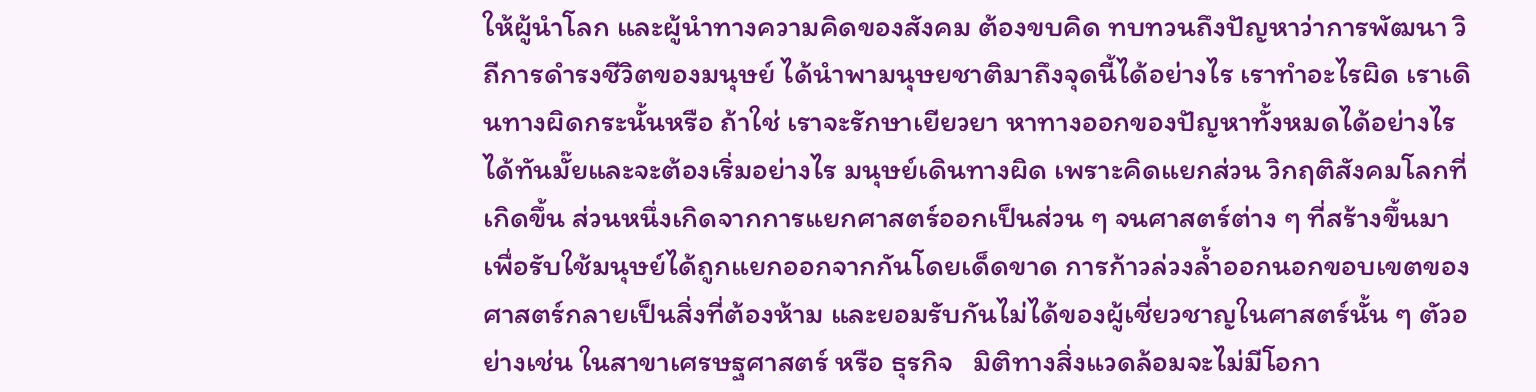ให้ผู้นำโลก และผู้นำทางความคิดของสังคม ต้องขบคิด ทบทวนถึงปัญหาว่าการพัฒนา วิถีการดำรงชีวิตของมนุษย์ ได้นำพามนุษยชาติมาถึงจุดนี้ได้อย่างไร เราทำอะไรผิด เราเดินทางผิดกระนั้นหรือ ถ้าใช่ เราจะรักษาเยียวยา หาทางออกของปัญหาทั้งหมดได้อย่างไร ได้ทันมั๊ยและจะต้องเริ่มอย่างไร มนุษย์เดินทางผิด เพราะคิดแยกส่วน วิกฤติสังคมโลกที่เกิดขึ้น ส่วนหนึ่งเกิดจากการแยกศาสตร์ออกเป็นส่วน ๆ จนศาสตร์ต่าง ๆ ที่สร้างขึ้นมาเพื่อรับใช้มนุษย์ได้ถูกแยกออกจากกันโดยเด็ดขาด การก้าวล่วงล้ำออกนอกขอบเขตของศาสตร์กลายเป็นสิ่งที่ต้องห้าม และยอมรับกันไม่ได้ของผู้เชี่ยวชาญในศาสตร์นั้น ๆ ตัวอย่างเช่น ในสาขาเศรษฐศาสตร์ หรือ ธุรกิจ   มิติทางสิ่งแวดล้อมจะไม่มีโอกา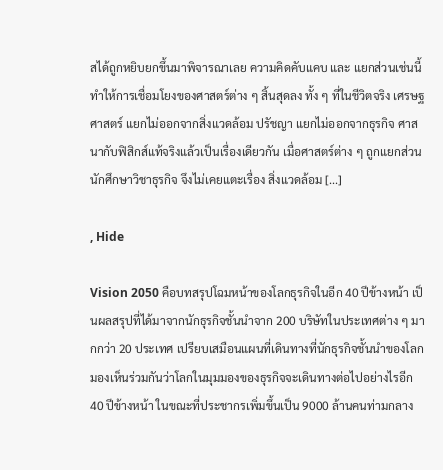สได้ถูกหยิบยกขึ้นมาพิจารณาเลย ความคิดคับแคบ และ แยกส่วนเช่นนี้ทำให้การเชื่อมโยงของศาสตร์ต่าง ๆ สิ้นสุดลง ทั้ง ๆ ที่ในชีวิตจริง เศรษฐศาสตร์ แยกไม่ออกจากสิ่งแวดล้อม ปรัชญา แยกไม่ออกจากธุรกิจ ศาสนากับฟิสิกส์แท้จริงแล้วเป็นเรื่องเดียวกัน เมื่อศาสตร์ต่าง ๆ ถูกแยกส่วน นักศึกษาวิชาธุรกิจ จึงไม่เคยแตะเรื่อง สิ่งแวดล้อม [...]

, Hide

Vision 2050 คือบทสรุปโฉมหน้าของโลกธุรกิจในอีก 40 ปีข้างหน้า เป็นผลสรุปที่ได้มาจากนักธุรกิจชั้นนำจาก 200 บริษัทในประเทศต่าง ๆ มากกว่า 20 ประเทศ เปรียบเสมือนแผนที่เดินทางที่นักธุรกิจชั้นนำของโลกมองเห็นร่วมกันว่าโลกในมุมมองของธุรกิจจะเดินทางต่อไปอย่างไรอีก 40 ปีข้างหน้า ในขณะที่ประชากรเพิ่มขึ้นเป็น 9000 ล้านคนท่ามกลาง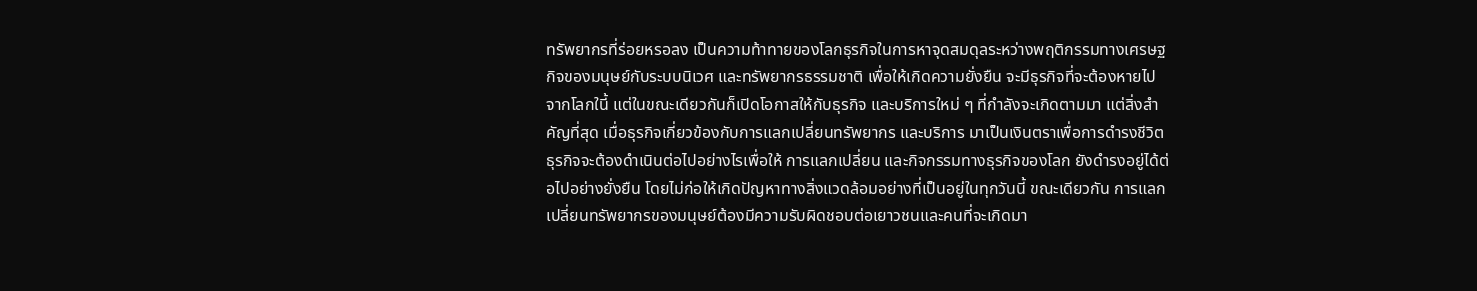ทรัพยากรที่ร่อยหรอลง เป็นความท้าทายของโลกธุรกิจในการหาจุดสมดุลระหว่างพฤติกรรมทางเศรษฐกิจของมนุษย์กับระบบนิเวศ และทรัพยากรธรรมชาติ เพื่อให้เกิดความยั่งยืน จะมีธุรกิจที่จะต้องหายไปจากโลกในี้ แต่ในขณะเดียวกันก็เปิดโอกาสให้กับธุรกิจ และบริการใหม่ ๆ ที่กำลังจะเกิดตามมา แต่สิ่งสำคัญที่สุด เมื่อธุรกิจเกี่ยวข้องกับการแลกเปลี่ยนทรัพยากร และบริการ มาเป็นเงินตราเพื่อการดำรงชีวิต ธุรกิจจะต้องดำเนินต่อไปอย่างไรเพื่อให้ การแลกเปลี่ยน และกิจกรรมทางธุรกิจของโลก ยังดำรงอยู่ได้ต่อไปอย่างยั่งยืน โดยไม่ก่อให้เกิดปัญหาทางสิ่งแวดล้อมอย่างที่เป็นอยู่ในทุกวันนี้ ขณะเดียวกัน การแลกเปลี่ยนทรัพยากรของมนุษย์ต้องมีความรับผิดชอบต่อเยาวชนและคนที่จะเกิดมา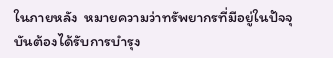ในภายหลัง  หมายความว่าทรัพยากรที่มีอยู่ในปัจจุบันต้องได้รับการบำรุง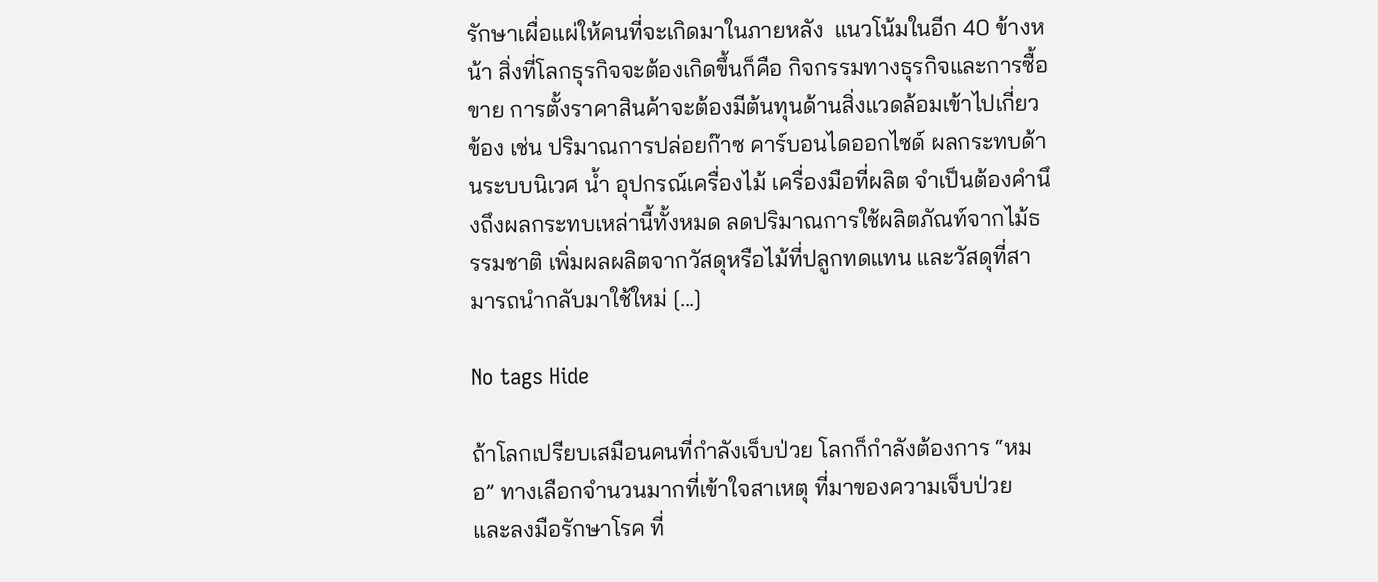รักษาเผื่อแผ่ให้คนที่จะเกิดมาในภายหลัง  แนวโน้มในอีก 40 ข้างหน้า สิ่งที่โลกธุรกิจจะต้องเกิดขึ้นก็คือ กิจกรรมทางธุรกิจและการซื้อขาย การตั้งราคาสินค้าจะต้องมีต้นทุนด้านสิ่งแวดล้อมเข้าไปเกี่ยวข้อง เช่น ปริมาณการปล่อยก๊าซ คาร์บอนไดออกไซด์ ผลกระทบด้านระบบนิเวศ น้ำ อุปกรณ์เครื่องไม้ เครื่องมือที่ผลิต จำเป็นต้องคำนึงถึงผลกระทบเหล่านี้ทั้งหมด ลดปริมาณการใช้ผลิตภัณท์จากไม้ธรรมชาติ เพิ่มผลผลิตจากวัสดุหรือไม้ที่ปลูกทดแทน และวัสดุที่สามารถนำกลับมาใช้ใหม่ [...]

No tags Hide

ถ้าโลกเปรียบเสมือนคนที่กำลังเจ็บป่วย โลกก็กำลังต้องการ “หมอ” ทางเลือกจำนวนมากที่เข้าใจสาเหตุ ที่มาของความเจ็บป่วย และลงมือรักษาโรค ที่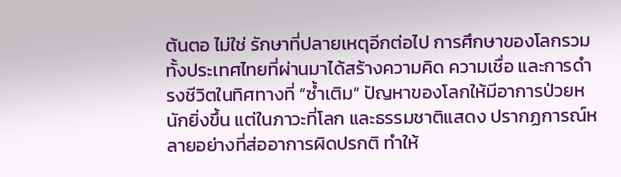ต้นตอ ไม่ใช่ รักษาที่ปลายเหตุอีกต่อไป การศึกษาของโลกรวมทั้งประเทศไทยที่ผ่านมาได้สร้างความคิด ความเชื่อ และการดำรงชีวิตในทิศทางที่ “ซ้ำเติม” ปัญหาของโลกให้มีอาการป่วยหนักยิ่งขึ้น แต่ในภาวะที่โลก และธรรมชาติแสดง ปรากฏการณ์หลายอย่างที่ส่ออาการผิดปรกติ ทำให้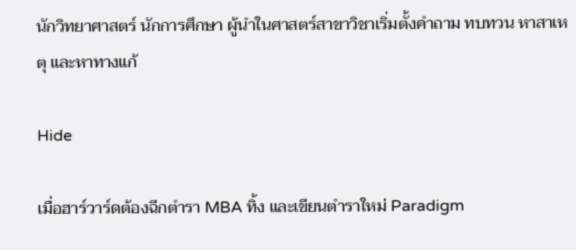นักวิทยาศาสตร์ นักการศึกษา ผู้นำในศาสตร์สาขาวิชาเริ่มตั้งคำถาม ทบทวน หาสาเหตุ และหาทางแก้

Hide

เมื่อฮาร์วาร์ดต้องฉีกตำรา MBA ทิ้ง และเขียนตำราใหม่ Paradigm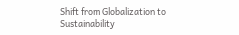Shift from Globalization to Sustainability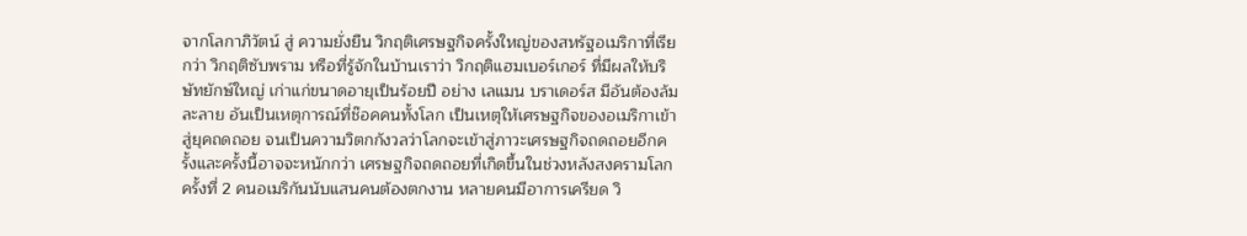จากโลกาภิวัตน์ สู่ ความยั่งยืน วิกฤติเศรษฐกิจครั้งใหญ่ของสหรัฐอเมริกาที่เรียกว่า วิกฤติซับพราม หรือที่รู้จักในบ้านเราว่า วิกฤติแฮมเบอร์เกอร์ ที่มีผลให้บริษัทยักษ์ใหญ่ เก่าแก่ขนาดอายุเป็นร้อยปี อย่าง เลแมน บราเดอร์ส มีอันต้องล้มละลาย อันเป็นเหตุการณ์ที่ช๊อคคนทั้งโลก เป็นเหตุให้เศรษฐกิจของอเมริกาเข้าสู่ยุคถดถอย จนเป็นความวิตกกังวลว่าโลกจะเข้าสู่ภาวะเศรษฐกิจถดถอยอีกครั้งและครั้งนี้อาจจะหนักกว่า เศรษฐกิจถดถอยที่เกิดขึ้นในช่วงหลังสงครามโลกครั้งที่ 2 คนอเมริกันนับแสนคนต้องตกงาน หลายคนมีอาการเครียด วิ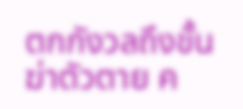ตกกังวลถึงขั้นฆ่าตัวตาย ค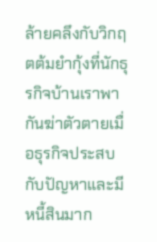ล้ายคลึงกับวิกฤตต้มยำกุ้งที่นักธุรกิจบ้านเราพากันฆ่าตัวตายเมื่อธุรกิจประสบกับปัญหาและมีหนี้สินมาก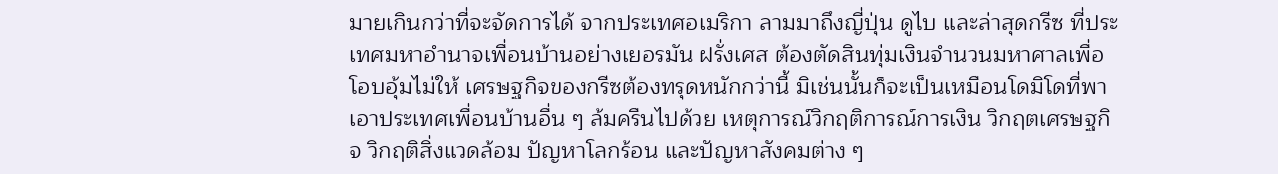มายเกินกว่าที่จะจัดการได้ จากประเทศอเมริกา ลามมาถึงญี่ปุ่น ดูไบ และล่าสุดกรีซ ที่ประเทศมหาอำนาจเพื่อนบ้านอย่างเยอรมัน ฝรั่งเศส ต้องตัดสินทุ่มเงินจำนวนมหาศาลเพื่อโอบอุ้มไม่ให้ เศรษฐกิจของกรีซต้องทรุดหนักกว่านี้ มิเช่นนั้นก็จะเป็นเหมือนโดมิโดที่พาเอาประเทศเพื่อนบ้านอื่น ๆ ล้มครืนไปด้วย เหตุการณ์วิกฤติการณ์การเงิน วิกฤตเศรษฐกิจ วิกฤติสิ่งแวดล้อม ปัญหาโลกร้อน และปัญหาสังคมต่าง ๆ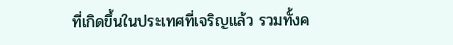ที่เกิดขึ้นในประเทศที่เจริญแล้ว รวมทั้งค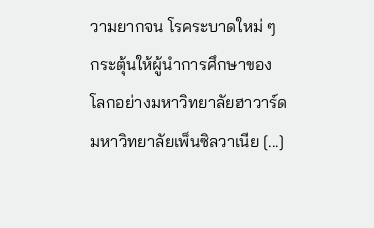วามยากจน โรคระบาดใหม่ ๆ กระตุ้นให้ผู้นำการศึกษาของโลกอย่างมหาวิทยาลัยฮาวาร์ด มหาวิทยาลัยเพ็นซิลวาเนีย [...]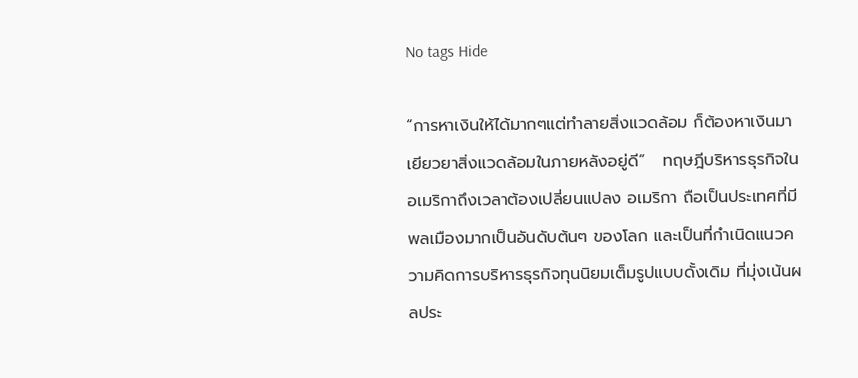No tags Hide

“การหาเงินให้ได้มากๆแต่ทำลายสิ่งแวดล้อม ก็ต้องหาเงินมาเยียวยาสิ่งแวดล้อมในภายหลังอยู่ดี”   ทฤษฎีบริหารธุรกิจในอเมริกาถึงเวลาต้องเปลี่ยนแปลง อเมริกา ถือเป็นประเทศที่มีพลเมืองมากเป็นอันดับต้นๆ ของโลก และเป็นที่กำเนิดแนวความคิดการบริหารธุรกิจทุนนิยมเต็มรูปแบบดั้งเดิม ที่มุ่งเน้นผลประ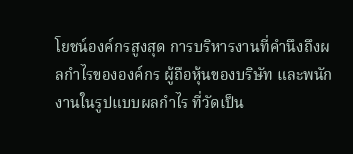โยชน์องค์กรสูงสุด การบริหารงานที่คำนึงถึงผลกำไรขององค์กร ผู้ถือหุ้นของบริษัท และพนักงานในรูปแบบผลกำไร ที่วัดเป็น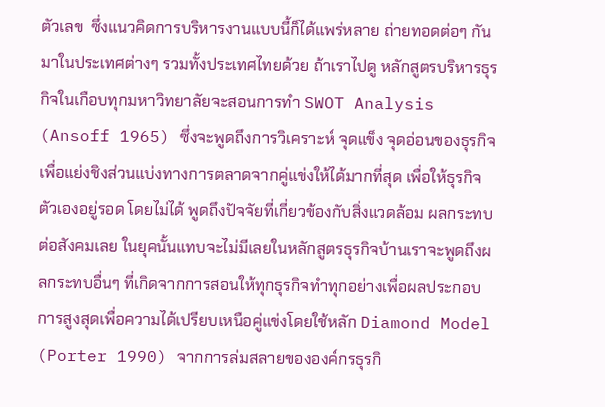ตัวเลข  ซึ่งแนวคิดการบริหารงานแบบนี้ก็ได้แพร่หลาย ถ่ายทอดต่อๆ กันมาในประเทศต่างๆ รวมทั้งประเทศไทยด้วย ถ้าเราไปดู หลักสูตรบริหารธุรกิจในเกือบทุกมหาวิทยาลัยจะสอนการทำ SWOT Analysis (Ansoff 1965) ซึ่งจะพูดถึงการวิเคราะห์ จุดแข็ง จุดอ่อนของธุรกิจ เพื่อแย่งชิงส่วนแบ่งทางการตลาดจากคู่แข่งให้ได้มากที่สุด เพื่อให้ธุรกิจตัวเองอยู่รอด โดยไม่ได้ พูดถึงปัจจัยที่เกี่ยวข้องกับสิ่งแวดล้อม ผลกระทบต่อสังคมเลย ในยุคนั้นแทบจะไม่มีเลยในหลักสูตรธุรกิจบ้านเราจะพูดถึงผลกระทบอื่นๆ ที่เกิดจากการสอนให้ทุกธุรกิจทำทุกอย่างเพื่อผลประกอบการสูงสุดเพื่อความได้เปรียบเหนือคู่แข่งโดยใช้หลัก Diamond Model (Porter 1990) จากการล่มสลายขององค์กรธุรกิ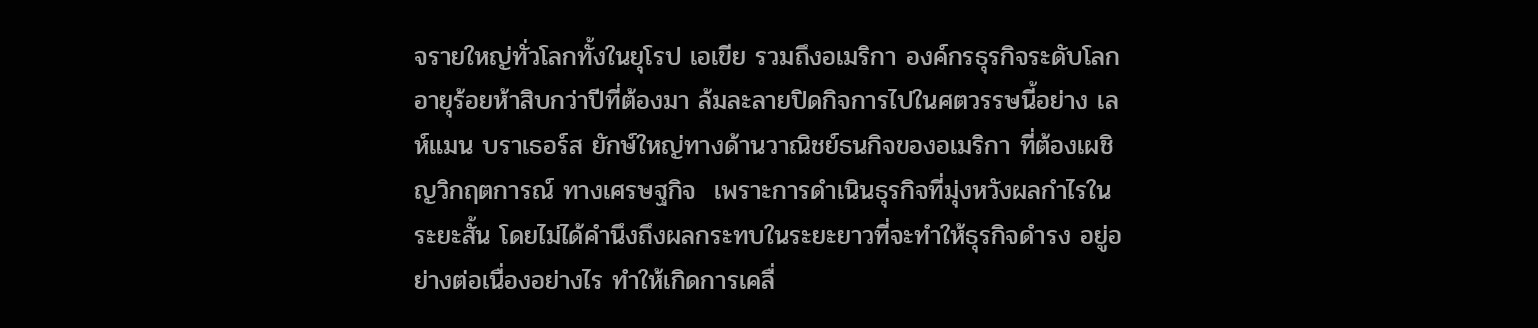จรายใหญ่ทั่วโลกทั้งในยุโรป เอเขีย รวมถึงอเมริกา องค์กรธุรกิจระดับโลกอายุร้อยห้าสิบกว่าปีที่ต้องมา ล้มละลายปิดกิจการไปในศตวรรษนี้อย่าง เลห์แมน บราเธอร์ส ยักษ์ใหญ่ทางด้านวาณิชย์ธนกิจของอเมริกา ที่ต้องเผชิญวิกฤตการณ์ ทางเศรษฐกิจ  เพราะการดำเนินธุรกิจที่มุ่งหวังผลกำไรในระยะสั้น โดยไม่ได้คำนึงถึงผลกระทบในระยะยาวที่จะทำให้ธุรกิจดำรง อยู่อย่างต่อเนื่องอย่างไร ทำให้เกิดการเคลื่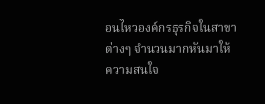อนไหวองค์กรธุรกิจในสาขาต่างๆ จำนวนมากหันมาให้ความสนใจ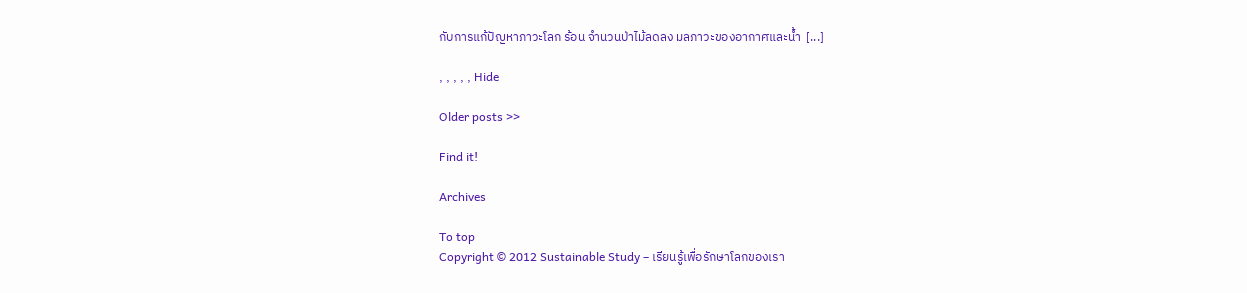กับการแก้ปัญหาภาวะโลก ร้อน จำนวนป่าไม้ลดลง มลภาวะของอากาศและน้ำ  [...]

, , , , , Hide

Older posts >>

Find it!

Archives

To top
Copyright © 2012 Sustainable Study – เรียนรู้เพื่อรักษาโลกของเรา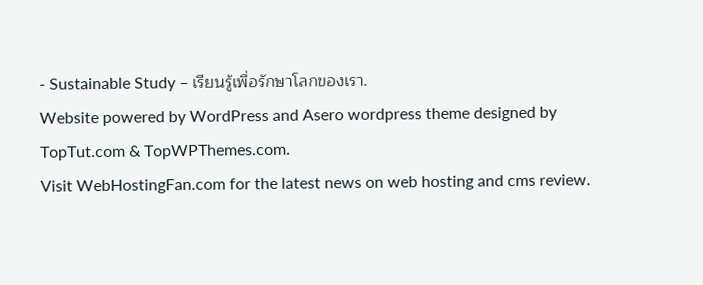- Sustainable Study – เรียนรู้เพื่อรักษาโลกของเรา.
Website powered by WordPress and Asero wordpress theme designed by TopTut.com & TopWPThemes.com.
Visit WebHostingFan.com for the latest news on web hosting and cms review.